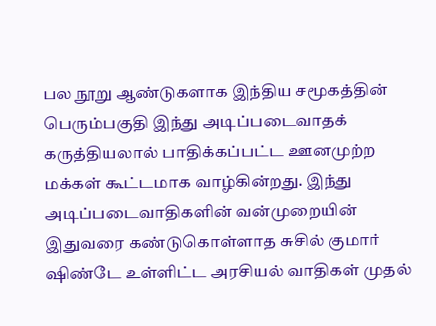பல நூறு ஆண்டுகளாக இந்திய சமூகத்தின் பெரும்பகுதி இந்து அடிப்படைவாதக் கருத்தியலால் பாதிக்கப்பட்ட ஊனமுற்ற மக்கள் கூட்டமாக வாழ்கின்றது. இந்து அடிப்படைவாதிகளின் வன்முறையின் இதுவரை கண்டுகொள்ளாத சுசில் குமார் ஷிண்டே உள்ளிட்ட அரசியல் வாதிகள் முதல்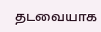தடவையாக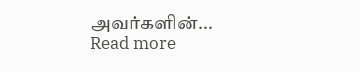அவர்களின்...
Read more